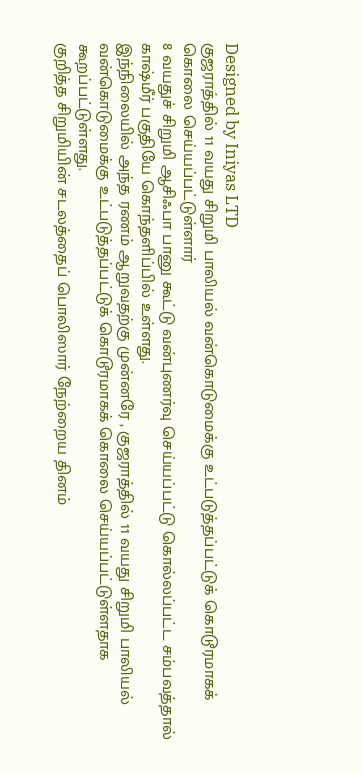Designed by Iniyas LTD
குஜராத்தில் 11 வயது சிறுமி பாலியல் வன்கொடுமைக்கு உட்படுத்தப்பட்டுக் கொடூரமாகக் கொலை செய்யப்பட்டுள்ளார்
8 வயதுச் சிறுமி ஆசிஃபா பானு கூட்டு வன்புணர்வு செய்யப்பட்டு கொல்லப்பட்ட சம்பவத்தால் காஷ்மீர் பகுதியே கொந்தளிப்பில் உள்ளது.
இந்நிலையில் அந்த ரணம் ஆறுவதற்கு முன்னரே , குஜராத்தில் 11 வயது சிறுமி பாலியல் வன்கொடுமைக்கு உட்படுத்தப்பட்டுக் கொடூரமாகக் கொலை செய்யப்பட்டுள்ளதாக கூறப்பட்டுள்ளது.
குறித்த சிறுமியின் சடலத்தைப் பொலிஸார் நேற்றைய தினம்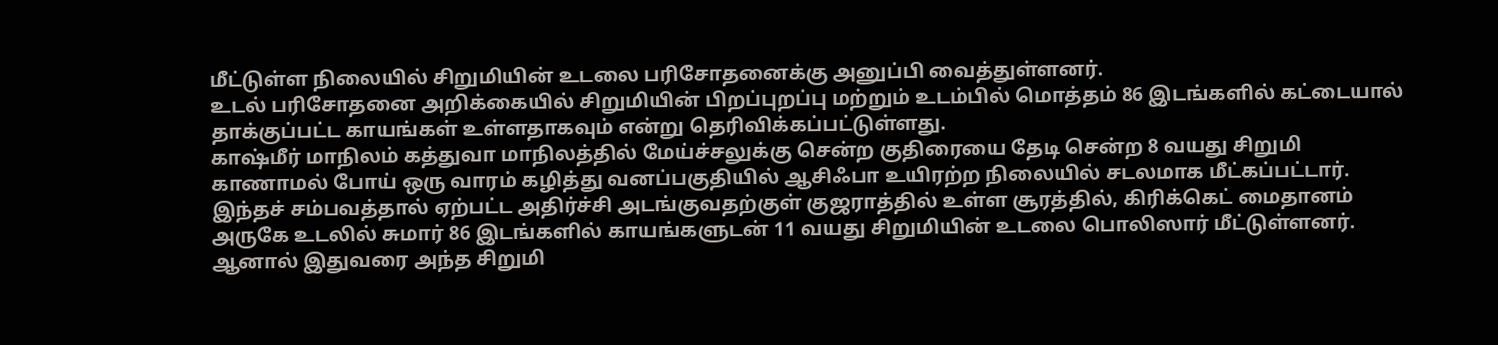மீட்டுள்ள நிலையில் சிறுமியின் உடலை பரிசோதனைக்கு அனுப்பி வைத்துள்ளனர்.
உடல் பரிசோதனை அறிக்கையில் சிறுமியின் பிறப்புறப்பு மற்றும் உடம்பில் மொத்தம் 86 இடங்களில் கட்டையால் தாக்குப்பட்ட காயங்கள் உள்ளதாகவும் என்று தெரிவிக்கப்பட்டுள்ளது.
காஷ்மீர் மாநிலம் கத்துவா மாநிலத்தில் மேய்ச்சலுக்கு சென்ற குதிரையை தேடி சென்ற 8 வயது சிறுமி காணாமல் போய் ஒரு வாரம் கழித்து வனப்பகுதியில் ஆசிஃபா உயிரற்ற நிலையில் சடலமாக மீட்கப்பட்டார்.
இந்தச் சம்பவத்தால் ஏற்பட்ட அதிர்ச்சி அடங்குவதற்குள் குஜராத்தில் உள்ள சூரத்தில், கிரிக்கெட் மைதானம் அருகே உடலில் சுமார் 86 இடங்களில் காயங்களுடன் 11 வயது சிறுமியின் உடலை பொலிஸார் மீட்டுள்ளனர்.
ஆனால் இதுவரை அந்த சிறுமி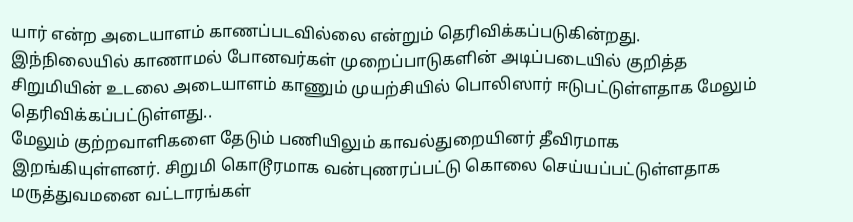யார் என்ற அடையாளம் காணப்படவில்லை என்றும் தெரிவிக்கப்படுகின்றது.
இந்நிலையில் காணாமல் போனவர்கள் முறைப்பாடுகளின் அடிப்படையில் குறித்த சிறுமியின் உடலை அடையாளம் காணும் முயற்சியில் பொலிஸார் ஈடுபட்டுள்ளதாக மேலும் தெரிவிக்கப்பட்டுள்ளது..
மேலும் குற்றவாளிகளை தேடும் பணியிலும் காவல்துறையினர் தீவிரமாக இறங்கியுள்ளனர். சிறுமி கொடூரமாக வன்புணரப்பட்டு கொலை செய்யப்பட்டுள்ளதாக மருத்துவமனை வட்டாரங்கள்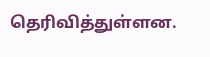தெரிவித்துள்ளன.